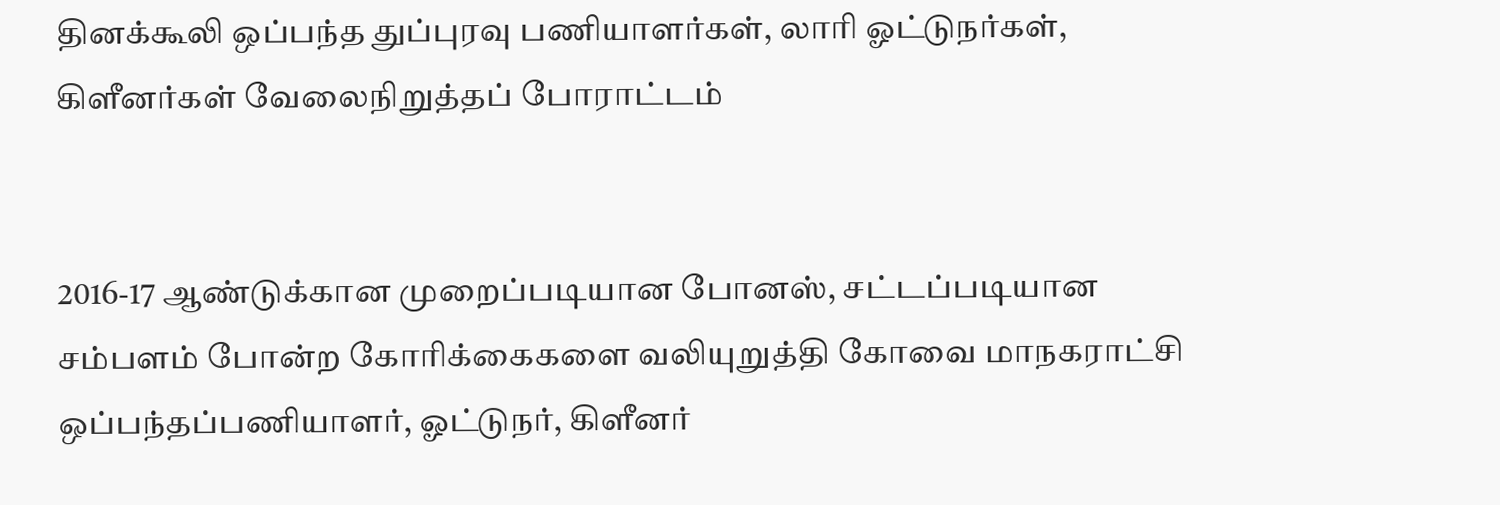தினக்கூலி ஒப்பந்த துப்புரவு பணியாளர்கள், லாரி ஓட்டுநர்கள், கிளீனர்கள் வேலைநிறுத்தப் போராட்டம்


2016-17 ஆண்டுக்கான முறைப்படியான போனஸ், சட்டப்படியான சம்பளம் போன்ற கோரிக்கைகளை வலியுறுத்தி கோவை மாநகராட்சி ஒப்பந்தப்பணியாளர், ஓட்டுநர், கிளீனர்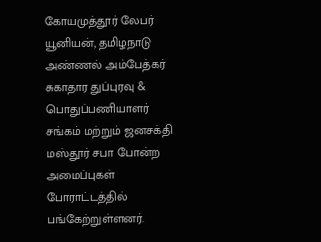கோயமுத்தூர் லேபர் யூனியன், தமிழநாடு அண்ணல் அம்பேத்கர் சுகாதார துப்புரவு & பொதுப்பணியாளர் சங்கம் மற்றும் ஜனசக்தி மஸ்தூர் சபா போன்ற அமைப்புகள் போராட்டத்தில் பங்கேற்றுள்ளனர்.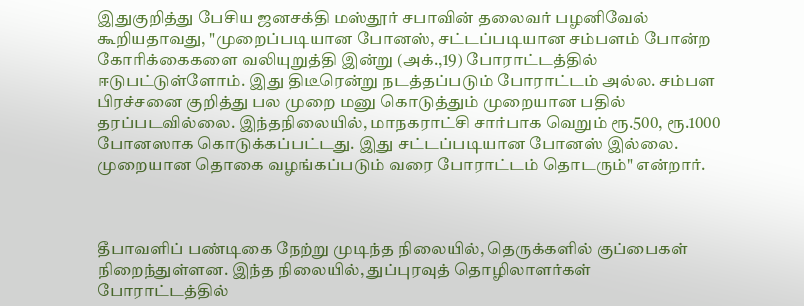இதுகுறித்து பேசிய ஜனசக்தி மஸ்தூர் சபாவின் தலைவர் பழனிவேல் கூறியதாவது, "முறைப்படியான போனஸ், சட்டப்படியான சம்பளம் போன்ற கோரிக்கைகளை வலியுறுத்தி இன்று (அக்.,19) போராட்டத்தில் ஈடுபட்டுள்ளோம். இது திடீரென்று நடத்தப்படும் போராட்டம் அல்ல. சம்பள பிரச்சனை குறித்து பல முறை மனு கொடுத்தும் முறையான பதில் தரப்படவில்லை. இந்தநிலையில், மாநகராட்சி சார்பாக வெறும் ரூ.500, ரூ.1000 போனஸாக கொடுக்கப்பட்டது. இது சட்டப்படியான போனஸ் இல்லை. முறையான தொகை வழங்கப்படும் வரை போராட்டம் தொடரும்" என்றார்.



தீபாவளிப் பண்டிகை நேற்று முடிந்த நிலையில், தெருக்களில் குப்பைகள் நிறைந்துள்ளன. இந்த நிலையில், துப்புரவுத் தொழிலாளர்கள் போராட்டத்தில்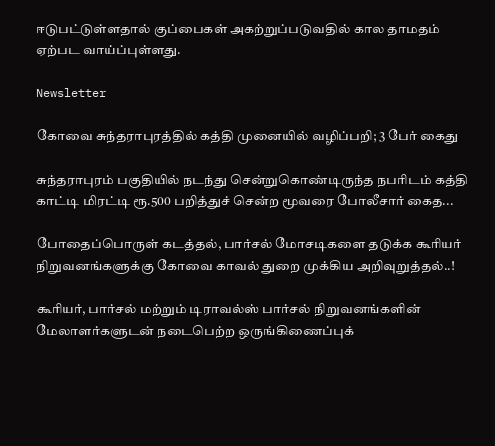ஈடுபட்டுள்ளதால் குப்பைகள் அகற்றுப்படுவதில் கால தாமதம் ஏற்பட வாய்ப்புள்ளது.

Newsletter

கோவை சுந்தராபுரத்தில் கத்தி முனையில் வழிப்பறி; 3 பேர் கைது

சுந்தராபுரம் பகுதியில் நடந்து சென்றுகொண்டிருந்த நபரிடம் கத்தி காட்டி மிரட்டி ரூ.500 பறித்துச் சென்ற மூவரை போலீசார் கைத...

போதைப்பொருள் கடத்தல், பார்சல் மோசடிகளை தடுக்க கூரியர் நிறுவனங்களுக்கு கோவை காவல் துறை முக்கிய அறிவுறுத்தல்..!

கூரியர், பார்சல் மற்றும் டிராவல்ஸ் பார்சல் நிறுவனங்களின் மேலாளர்களுடன் நடைபெற்ற ஒருங்கிணைப்புக்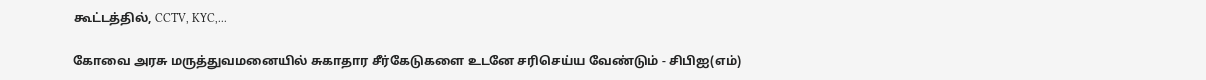கூட்டத்தில், CCTV, KYC,...

கோவை அரசு மருத்துவமனையில் சுகாதார சீர்கேடுகளை உடனே சரிசெய்ய வேண்டும் - சிபிஐ(எம்)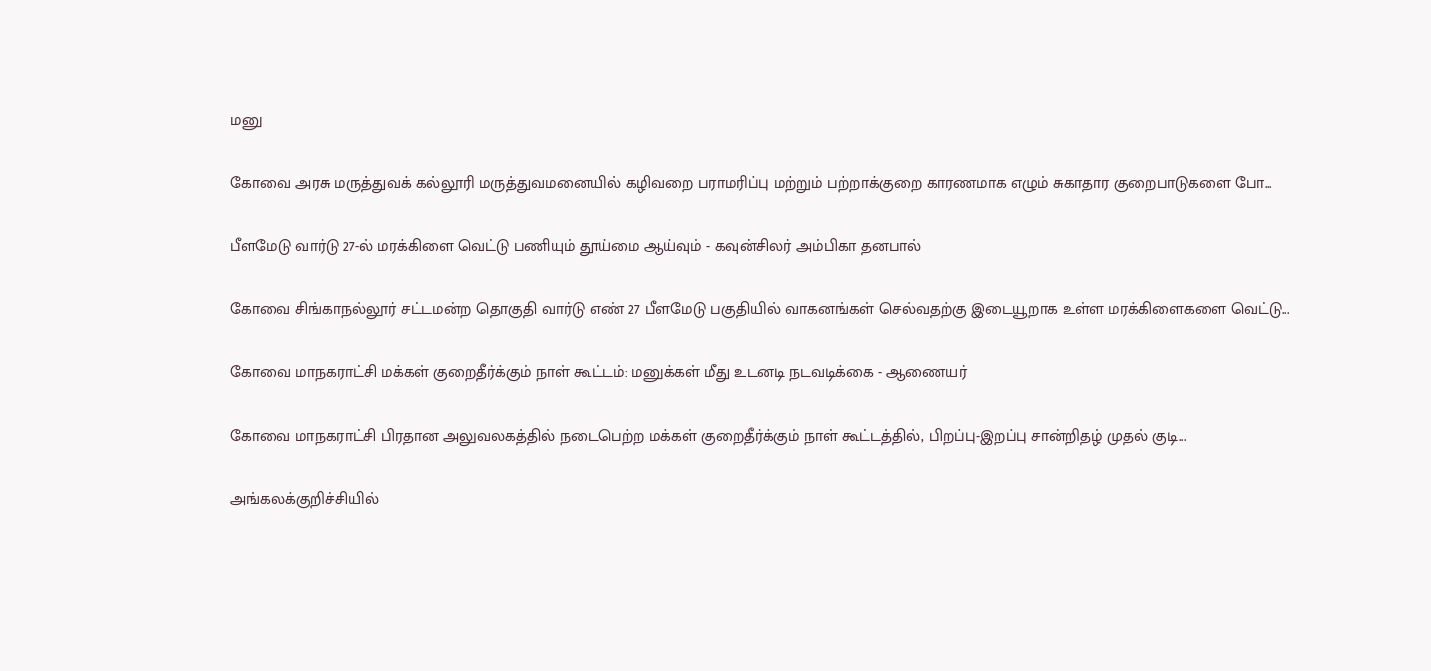மனு

கோவை அரசு மருத்துவக் கல்லூரி மருத்துவமனையில் கழிவறை பராமரிப்பு மற்றும் பற்றாக்குறை காரணமாக எழும் சுகாதார குறைபாடுகளை போ...

பீளமேடு வார்டு 27-ல் மரக்கிளை வெட்டு பணியும் தூய்மை ஆய்வும் - கவுன்சிலர் அம்பிகா தனபால்

கோவை சிங்காநல்லூர் சட்டமன்ற தொகுதி வார்டு எண் 27 பீளமேடு பகுதியில் வாகனங்கள் செல்வதற்கு இடையூறாக உள்ள மரக்கிளைகளை வெட்டு...

கோவை மாநகராட்சி மக்கள் குறைதீர்க்கும் நாள் கூட்டம்: மனுக்கள் மீது உடனடி நடவடிக்கை - ஆணையர்

கோவை மாநகராட்சி பிரதான அலுவலகத்தில் நடைபெற்ற மக்கள் குறைதீர்க்கும் நாள் கூட்டத்தில், பிறப்பு-இறப்பு சான்றிதழ் முதல் குடி...

அங்கலக்குறிச்சியில்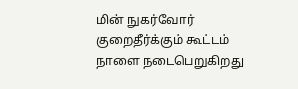மின் நுகர்வோர் குறைதீர்க்கும் கூட்டம் நாளை நடைபெறுகிறது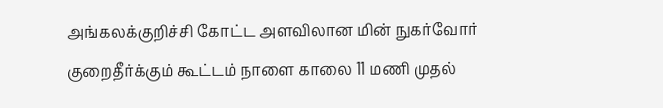அங்கலக்குறிச்சி கோட்ட அளவிலான மின் நுகர்வோர் குறைதீர்க்கும் கூட்டம் நாளை காலை 11 மணி முதல்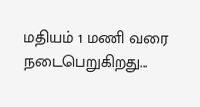மதியம் 1 மணி வரை நடைபெறுகிறது...